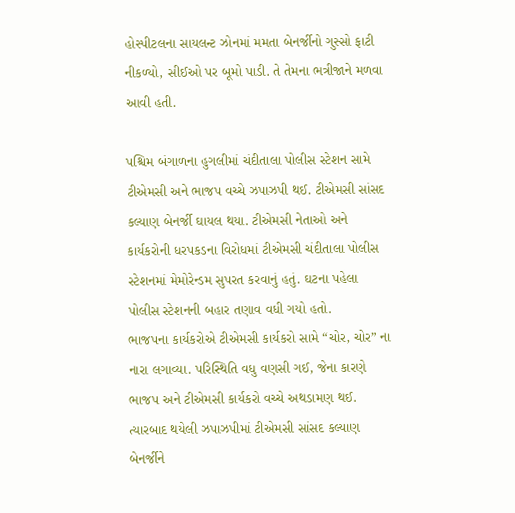હોસ્પીટલના સાયલન્ટ ઝોનમાં મમતા બેનર્જીનો ગુસ્સો ફાટી નીકળ્યો, સીઈઓ પર બૂમો પાડી. તે તેમના ભત્રીજાને મળવા આવી હતી.

પશ્ચિમ બંગાળના હુગલીમાં ચંદીતાલા પોલીસ સ્ટેશન સામે ટીએમસી અને ભાજપ વચ્ચે ઝપાઝપી થઈ. ટીએમસી સાંસદ કલ્યાણ બેનર્જી ઘાયલ થયા. ટીએમસી નેતાઓ અને કાર્યકરોની ધરપકડના વિરોધમાં ટીએમસી ચંદીતાલા પોલીસ સ્ટેશનમાં મેમોરેન્ડમ સુપરત કરવાનું હતું. ઘટના પહેલા પોલીસ સ્ટેશનની બહાર તણાવ વધી ગયો હતો.
ભાજપના કાર્યકરોએ ટીએમસી કાર્યકરો સામે “ચોર, ચોર” ના નારા લગાવ્યા. પરિસ્થિતિ વધુ વણસી ગઈ, જેના કારણે ભાજપ અને ટીએમસી કાર્યકરો વચ્ચે અથડામણ થઈ. ત્યારબાદ થયેલી ઝપાઝપીમાં ટીએમસી સાંસદ કલ્યાણ બેનર્જીને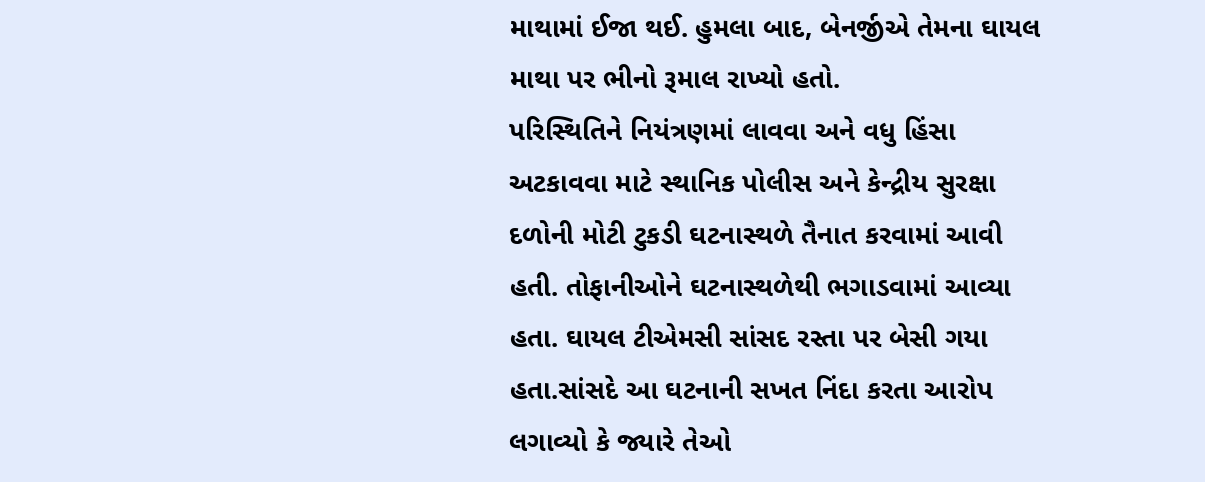માથામાં ઈજા થઈ. હુમલા બાદ, બેનર્જીએ તેમના ઘાયલ માથા પર ભીનો રૂમાલ રાખ્યો હતો.
પરિસ્થિતિને નિયંત્રણમાં લાવવા અને વધુ હિંસા અટકાવવા માટે સ્થાનિક પોલીસ અને કેન્દ્રીય સુરક્ષા દળોની મોટી ટુકડી ઘટનાસ્થળે તૈનાત કરવામાં આવી હતી. તોફાનીઓને ઘટનાસ્થળેથી ભગાડવામાં આવ્યા હતા. ઘાયલ ટીએમસી સાંસદ રસ્તા પર બેસી ગયા હતા.સાંસદે આ ઘટનાની સખત નિંદા કરતા આરોપ લગાવ્યો કે જ્યારે તેઓ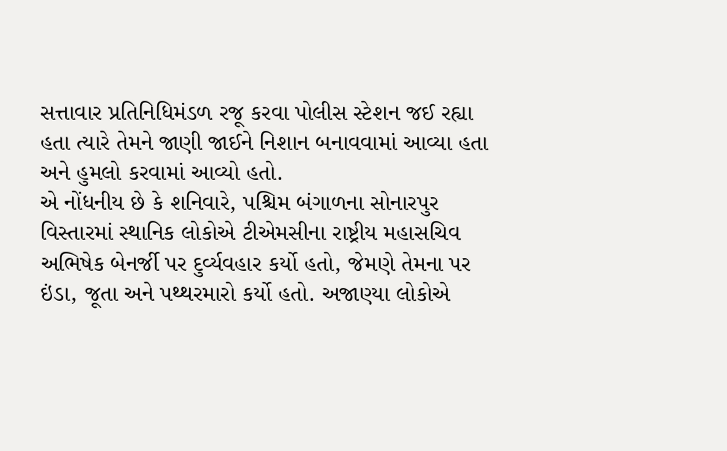સત્તાવાર પ્રતિનિધિમંડળ રજૂ કરવા પોલીસ સ્ટેશન જઈ રહ્યા હતા ત્યારે તેમને જાણી જાઈને નિશાન બનાવવામાં આવ્યા હતા અને હુમલો કરવામાં આવ્યો હતો.
એ નોંધનીય છે કે શનિવારે, પશ્ચિમ બંગાળના સોનારપુર વિસ્તારમાં સ્થાનિક લોકોએ ટીએમસીના રાષ્ટ્રીય મહાસચિવ અભિષેક બેનર્જી પર દુર્વ્યવહાર કર્યો હતો, જેમણે તેમના પર ઇંડા, જૂતા અને પથ્થરમારો કર્યો હતો. અજાણ્યા લોકોએ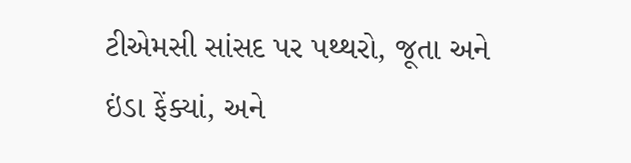ટીએમસી સાંસદ પર પથ્થરો, જૂતા અને ઇંડા ફેંક્યાં, અને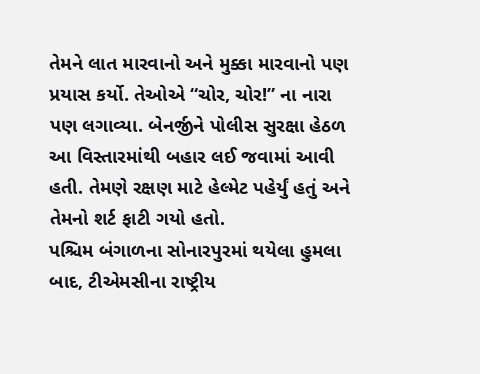તેમને લાત મારવાનો અને મુક્કા મારવાનો પણ પ્રયાસ કર્યો. તેઓએ “ચોર, ચોર!” ના નારા પણ લગાવ્યા. બેનર્જીને પોલીસ સુરક્ષા હેઠળ આ વિસ્તારમાંથી બહાર લઈ જવામાં આવી હતી. તેમણે રક્ષણ માટે હેલ્મેટ પહેર્યું હતું અને તેમનો શર્ટ ફાટી ગયો હતો.
પશ્ચિમ બંગાળના સોનારપુરમાં થયેલા હુમલા બાદ, ટીએમસીના રાષ્ટ્રીય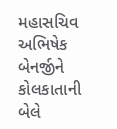મહાસચિવ અભિષેક બેનર્જીને કોલકાતાની બેલે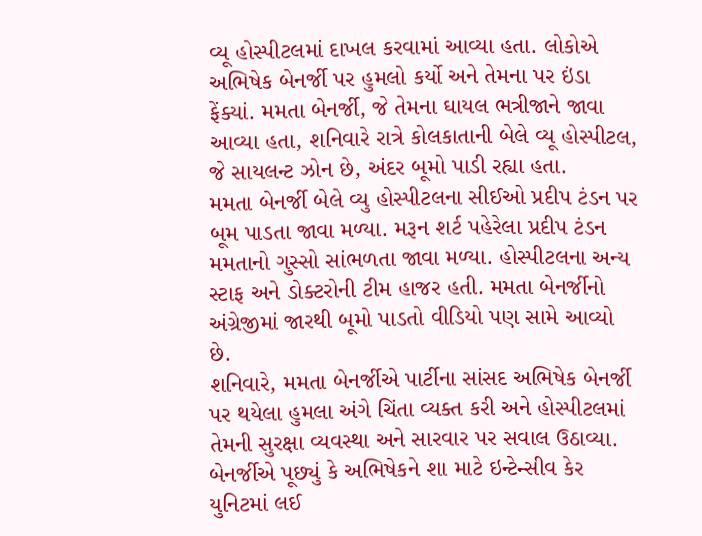વ્યૂ હોસ્પીટલમાં દાખલ કરવામાં આવ્યા હતા. લોકોએ અભિષેક બેનર્જી પર હુમલો કર્યો અને તેમના પર ઇંડા ફેંક્યાં. મમતા બેનર્જી, જે તેમના ઘાયલ ભત્રીજાને જાવા આવ્યા હતા, શનિવારે રાત્રે કોલકાતાની બેલે વ્યૂ હોસ્પીટલ, જે સાયલન્ટ ઝોન છે, અંદર બૂમો પાડી રહ્યા હતા.
મમતા બેનર્જી બેલે વ્યુ હોસ્પીટલના સીઈઓ પ્રદીપ ટંડન પર બૂમ પાડતા જાવા મળ્યા. મરૂન શર્ટ પહેરેલા પ્રદીપ ટંડન મમતાનો ગુસ્સો સાંભળતા જાવા મળ્યા. હોસ્પીટલના અન્ય સ્ટાફ અને ડોક્ટરોની ટીમ હાજર હતી. મમતા બેનર્જીનો અંગ્રેજીમાં જારથી બૂમો પાડતો વીડિયો પણ સામે આવ્યો છે.
શનિવારે, મમતા બેનર્જીએ પાર્ટીના સાંસદ અભિષેક બેનર્જી પર થયેલા હુમલા અંગે ચિંતા વ્યક્ત કરી અને હોસ્પીટલમાં તેમની સુરક્ષા વ્યવસ્થા અને સારવાર પર સવાલ ઉઠાવ્યા. બેનર્જીએ પૂછ્યું કે અભિષેકને શા માટે ઇન્ટેન્સીવ કેર યુનિટમાં લઈ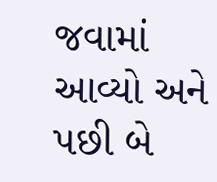જવામાં આવ્યો અને પછી બે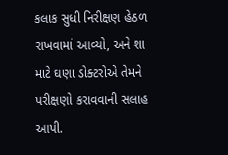કલાક સુધી નિરીક્ષણ હેઠળ રાખવામાં આવ્યો, અને શા માટે ઘણા ડોક્ટરોએ તેમને પરીક્ષણો કરાવવાની સલાહ આપી.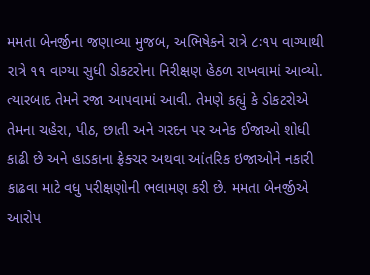મમતા બેનર્જીના જણાવ્યા મુજબ, અભિષેકને રાત્રે ૮ઃ૧૫ વાગ્યાથી રાત્રે ૧૧ વાગ્યા સુધી ડોકટરોના નિરીક્ષણ હેઠળ રાખવામાં આવ્યો. ત્યારબાદ તેમને રજા આપવામાં આવી. તેમણે કહ્યું કે ડોકટરોએ તેમના ચહેરા, પીઠ, છાતી અને ગરદન પર અનેક ઈજાઓ શોધી કાઢી છે અને હાડકાના ફ્રેક્ચર અથવા આંતરિક ઇજાઓને નકારી કાઢવા માટે વધુ પરીક્ષણોની ભલામણ કરી છે. મમતા બેનર્જીએ આરોપ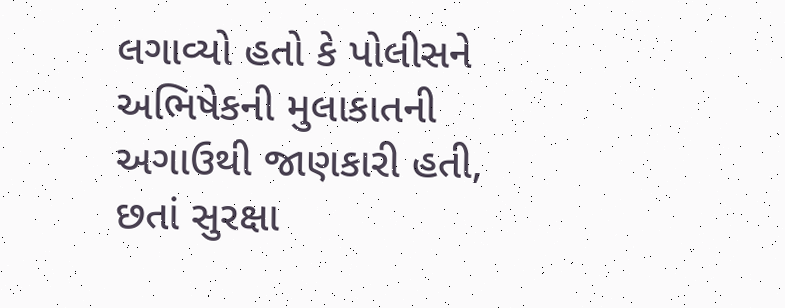લગાવ્યો હતો કે પોલીસને અભિષેકની મુલાકાતની અગાઉથી જાણકારી હતી, છતાં સુરક્ષા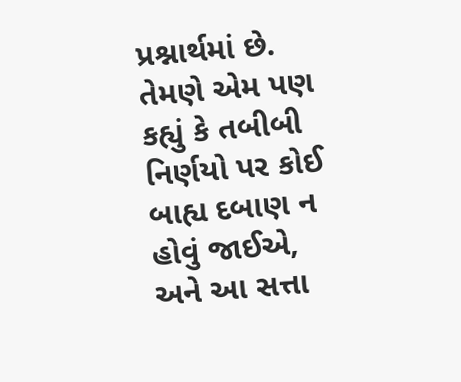પ્રશ્નાર્થમાં છે. તેમણે એમ પણ કહ્યું કે તબીબી નિર્ણયો પર કોઈ બાહ્ય દબાણ ન હોવું જાઈએ, અને આ સત્તા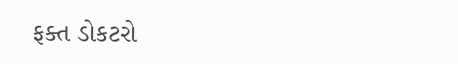ફક્ત ડોકટરો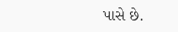પાસે છે.